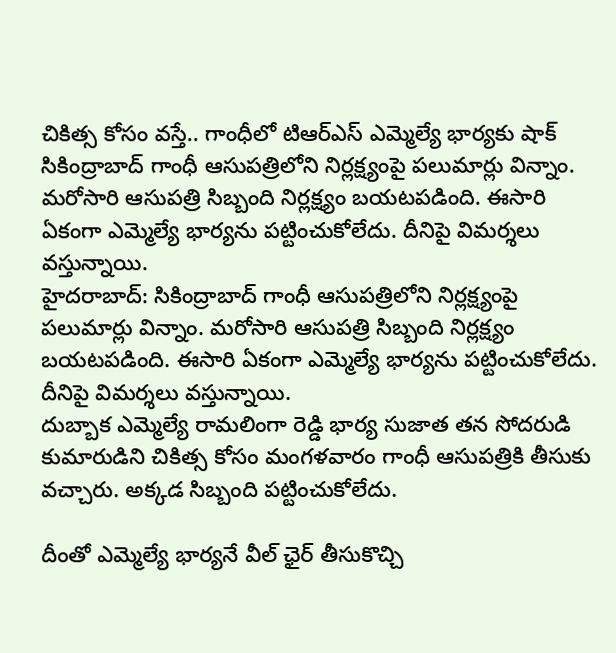చికిత్స కోసం వస్తే.. గాంధీలో టిఆర్ఎస్ ఎమ్మెల్యే భార్యకు షాక్
సికింద్రాబాద్ గాంధీ ఆసుపత్రిలోని నిర్లక్ష్యంపై పలుమార్లు విన్నాం. మరోసారి ఆసుపత్రి సిబ్బంది నిర్లక్ష్యం బయటపడింది. ఈసారి ఏకంగా ఎమ్మెల్యే భార్యను పట్టించుకోలేదు. దీనిపై విమర్శలు వస్తున్నాయి.
హైదరాబాద్: సికింద్రాబాద్ గాంధీ ఆసుపత్రిలోని నిర్లక్ష్యంపై పలుమార్లు విన్నాం. మరోసారి ఆసుపత్రి సిబ్బంది నిర్లక్ష్యం బయటపడింది. ఈసారి ఏకంగా ఎమ్మెల్యే భార్యను పట్టించుకోలేదు. దీనిపై విమర్శలు వస్తున్నాయి.
దుబ్బాక ఎమ్మెల్యే రామలింగా రెడ్డి భార్య సుజాత తన సోదరుడి కుమారుడిని చికిత్స కోసం మంగళవారం గాంధీ ఆసుపత్రికి తీసుకు వచ్చారు. అక్కడ సిబ్బంది పట్టించుకోలేదు.

దీంతో ఎమ్మెల్యే భార్యనే వీల్ ఛైర్ తీసుకొచ్చి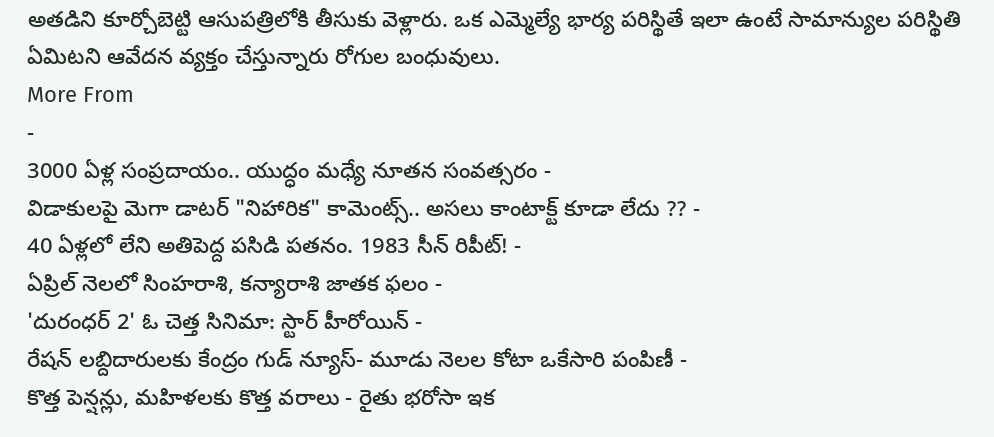అతడిని కూర్చోబెట్టి ఆసుపత్రిలోకి తీసుకు వెళ్లారు. ఒక ఎమ్మెల్యే భార్య పరిస్థితే ఇలా ఉంటే సామాన్యుల పరిస్థితి ఏమిటని ఆవేదన వ్యక్తం చేస్తున్నారు రోగుల బంధువులు.
More From
-
3000 ఏళ్ల సంప్రదాయం.. యుద్ధం మధ్యే నూతన సంవత్సరం -
విడాకులపై మెగా డాటర్ "నిహారిక" కామెంట్స్.. అసలు కాంటాక్ట్ కూడా లేదు ?? -
40 ఏళ్లలో లేని అతిపెద్ద పసిడి పతనం. 1983 సీన్ రిపీట్! -
ఏప్రిల్ నెలలో సింహరాశి, కన్యారాశి జాతక ఫలం -
'దురంధర్ 2' ఓ చెత్త సినిమా: స్టార్ హీరోయిన్ -
రేషన్ లబ్దిదారులకు కేంద్రం గుడ్ న్యూస్- మూడు నెలల కోటా ఒకేసారి పంపిణీ -
కొత్త పెన్షన్లు, మహిళలకు కొత్త వరాలు - రైతు భరోసా ఇక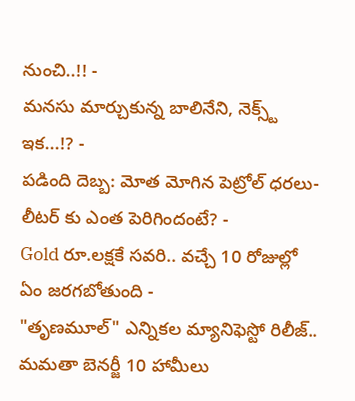నుంచి..!! -
మనసు మార్చుకున్న బాలినేని, నెక్స్ట్ ఇక...!? -
పడింది దెబ్బ: మోత మోగిన పెట్రోల్ ధరలు- లీటర్ కు ఎంత పెరిగిందంటే? -
Gold రూ.లక్షకే సవరి.. వచ్చే 10 రోజుల్లో ఏం జరగబోతుంది -
"తృణమూల్" ఎన్నికల మ్యానిఫెస్టో రిలీజ్.. మమతా బెనర్జీ 10 హామీలు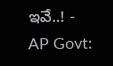ఇవే..! -
AP Govt: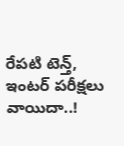రేపటి టెన్త్, ఇంటర్ పరీక్షలు వాయిదా..!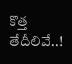కొత్త తేదీలివే..!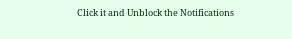Click it and Unblock the Notifications